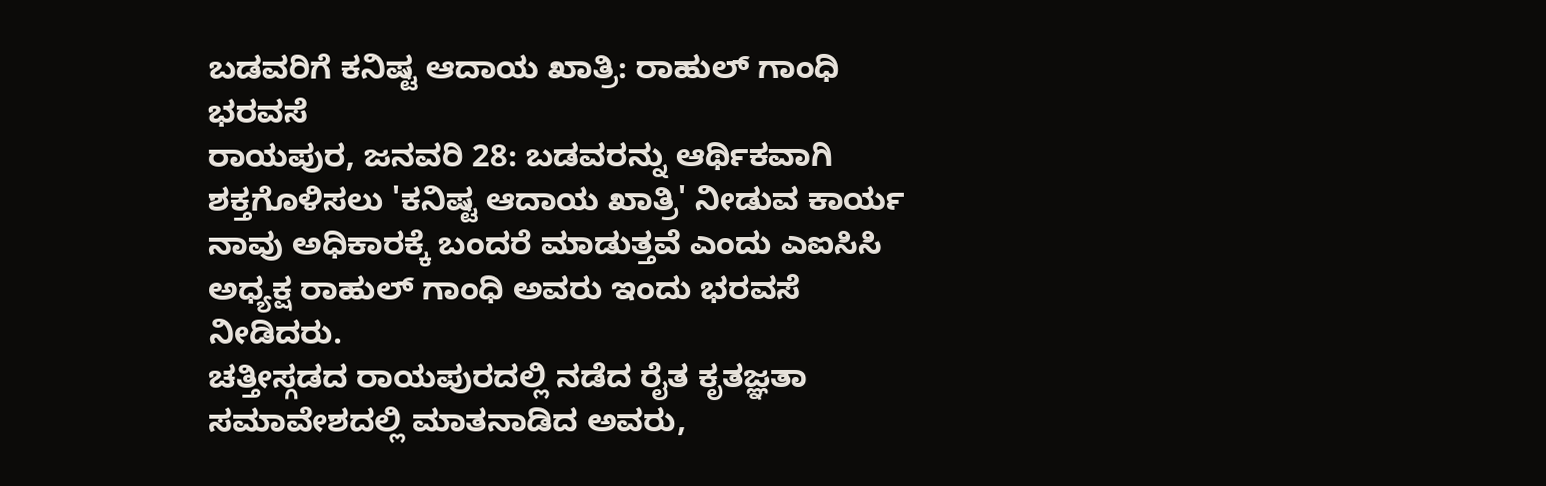ಬಡವರಿಗೆ ಕನಿಷ್ಟ ಆದಾಯ ಖಾತ್ರಿ: ರಾಹುಲ್ ಗಾಂಧಿ ಭರವಸೆ
ರಾಯಪುರ, ಜನವರಿ 28: ಬಡವರನ್ನು ಆರ್ಥಿಕವಾಗಿ ಶಕ್ತಗೊಳಿಸಲು 'ಕನಿಷ್ಟ ಆದಾಯ ಖಾತ್ರಿ' ನೀಡುವ ಕಾರ್ಯ ನಾವು ಅಧಿಕಾರಕ್ಕೆ ಬಂದರೆ ಮಾಡುತ್ತವೆ ಎಂದು ಎಐಸಿಸಿ ಅಧ್ಯಕ್ಷ ರಾಹುಲ್ ಗಾಂಧಿ ಅವರು ಇಂದು ಭರವಸೆ ನೀಡಿದರು.
ಚತ್ತೀಸ್ಗಡದ ರಾಯಪುರದಲ್ಲಿ ನಡೆದ ರೈತ ಕೃತಜ್ಞತಾ ಸಮಾವೇಶದಲ್ಲಿ ಮಾತನಾಡಿದ ಅವರು,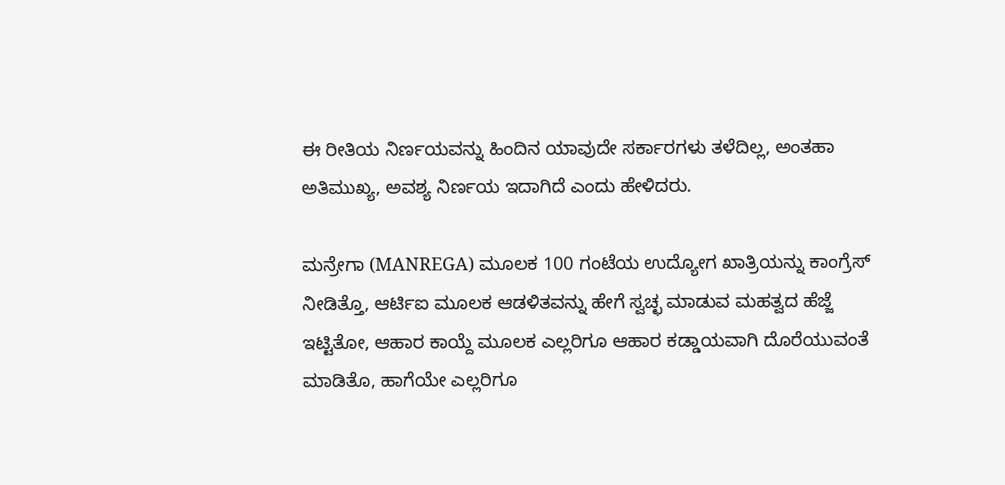ಈ ರೀತಿಯ ನಿರ್ಣಯವನ್ನು ಹಿಂದಿನ ಯಾವುದೇ ಸರ್ಕಾರಗಳು ತಳೆದಿಲ್ಲ, ಅಂತಹಾ ಅತಿಮುಖ್ಯ, ಅವಶ್ಯ ನಿರ್ಣಯ ಇದಾಗಿದೆ ಎಂದು ಹೇಳಿದರು.

ಮನ್ರೇಗಾ (MANREGA) ಮೂಲಕ 100 ಗಂಟೆಯ ಉದ್ಯೋಗ ಖಾತ್ರಿಯನ್ನು ಕಾಂಗ್ರೆಸ್ ನೀಡಿತ್ತೊ, ಆರ್ಟಿಐ ಮೂಲಕ ಆಡಳಿತವನ್ನು ಹೇಗೆ ಸ್ವಚ್ಛ ಮಾಡುವ ಮಹತ್ವದ ಹೆಜ್ಜೆ ಇಟ್ಟಿತೋ, ಆಹಾರ ಕಾಯ್ದೆ ಮೂಲಕ ಎಲ್ಲರಿಗೂ ಆಹಾರ ಕಡ್ಡಾಯವಾಗಿ ದೊರೆಯುವಂತೆ ಮಾಡಿತೊ, ಹಾಗೆಯೇ ಎಲ್ಲರಿಗೂ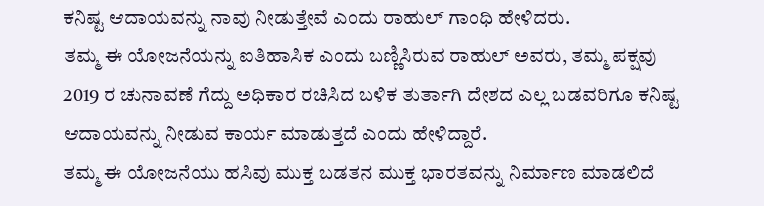ಕನಿಷ್ಟ ಆದಾಯವನ್ನು ನಾವು ನೀಡುತ್ತೇವೆ ಎಂದು ರಾಹುಲ್ ಗಾಂಧಿ ಹೇಳಿದರು.
ತಮ್ಮ ಈ ಯೋಜನೆಯನ್ನು ಐತಿಹಾಸಿಕ ಎಂದು ಬಣ್ಣಿಸಿರುವ ರಾಹುಲ್ ಅವರು, ತಮ್ಮ ಪಕ್ಷವು 2019 ರ ಚುನಾವಣೆ ಗೆದ್ದು ಅಧಿಕಾರ ರಚಿಸಿದ ಬಳಿಕ ತುರ್ತಾಗಿ ದೇಶದ ಎಲ್ಲ ಬಡವರಿಗೂ ಕನಿಷ್ಟ ಆದಾಯವನ್ನು ನೀಡುವ ಕಾರ್ಯ ಮಾಡುತ್ತದೆ ಎಂದು ಹೇಳಿದ್ದಾರೆ.
ತಮ್ಮ ಈ ಯೋಜನೆಯು ಹಸಿವು ಮುಕ್ತ ಬಡತನ ಮುಕ್ತ ಭಾರತವನ್ನು ನಿರ್ಮಾಣ ಮಾಡಲಿದೆ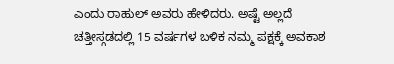ಎಂದು ರಾಹುಲ್ ಅವರು ಹೇಳಿದರು. ಅಷ್ಟೆ ಅಲ್ಲದೆ ಚತ್ತೀಸ್ಗಡದಲ್ಲಿ 15 ವರ್ಷಗಳ ಬಳಿಕ ನಮ್ಮ ಪಕ್ಷಕ್ಕೆ ಅವಕಾಶ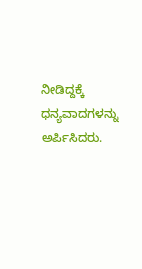ನೀಡಿದ್ದಕ್ಕೆ ಧನ್ಯವಾದಗಳನ್ನು ಅರ್ಪಿಸಿದರು.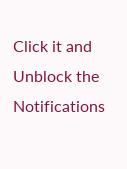Click it and Unblock the Notifications